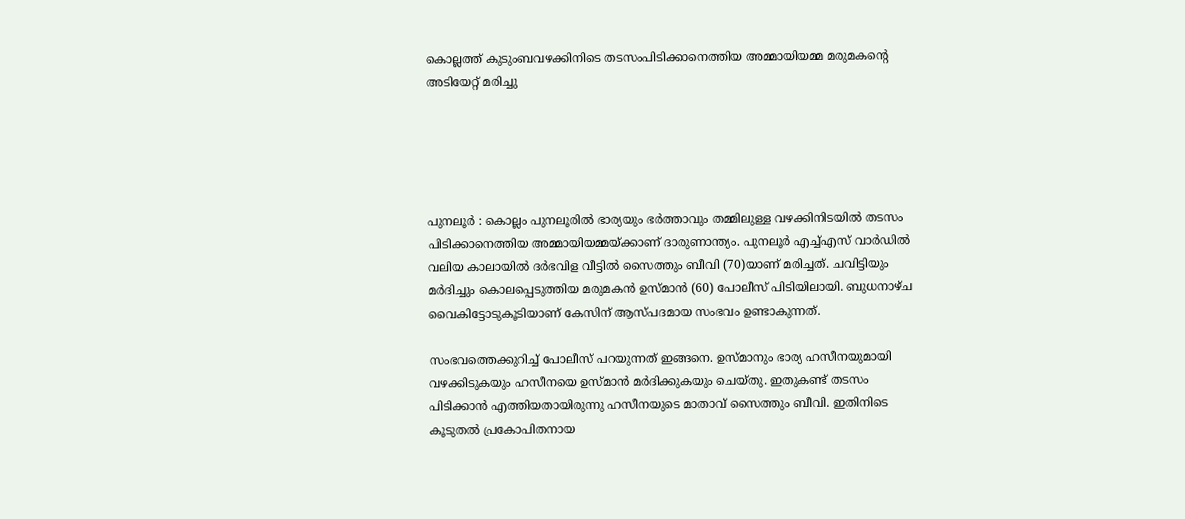കൊല്ലത്ത് കുടുംബവഴക്കിനിടെ തടസംപിടിക്കാനെത്തിയ അമ്മായിയമ്മ മരുമകന്റെ അടിയേറ്റ് മരിച്ചു





പുനലൂർ : കൊല്ലം പുനലൂരിൽ ഭാര്യയും ഭർത്താവും തമ്മിലുള്ള വഴക്കിനിടയിൽ തടസം പിടിക്കാനെത്തിയ അമ്മായിയമ്മയ്ക്കാണ് ദാരുണാന്ത്യം. പുനലൂർ എച്ച്എസ് വാർഡിൽ വലിയ കാലായിൽ ദർഭവിള വീട്ടിൽ സൈത്തും ബീവി (70)യാണ് മരിച്ചത്. ചവിട്ടിയും മർദിച്ചും കൊലപ്പെടുത്തിയ മരുമകൻ ഉസ്മാൻ (60) പോലീസ് പിടിയിലായി. ബുധനാഴ്ച വൈകിട്ടോടുകൂടിയാണ് കേസിന് ആസ്പദമായ സംഭവം ഉണ്ടാകുന്നത്.

സംഭവത്തെക്കുറിച്ച് പോലീസ് പറയുന്നത് ഇങ്ങനെ. ഉസ്മാനും ഭാര്യ ഹസീനയുമായി വഴക്കിടുകയും ഹസീനയെ ഉസ്മാൻ മർദിക്കുകയും ചെയ്തു. ഇതുകണ്ട് തടസം പിടിക്കാൻ എത്തിയതായിരുന്നു ഹസീനയുടെ മാതാവ് സൈത്തും ബീവി. ഇതിനിടെ കൂടുതൽ പ്രകോപിതനായ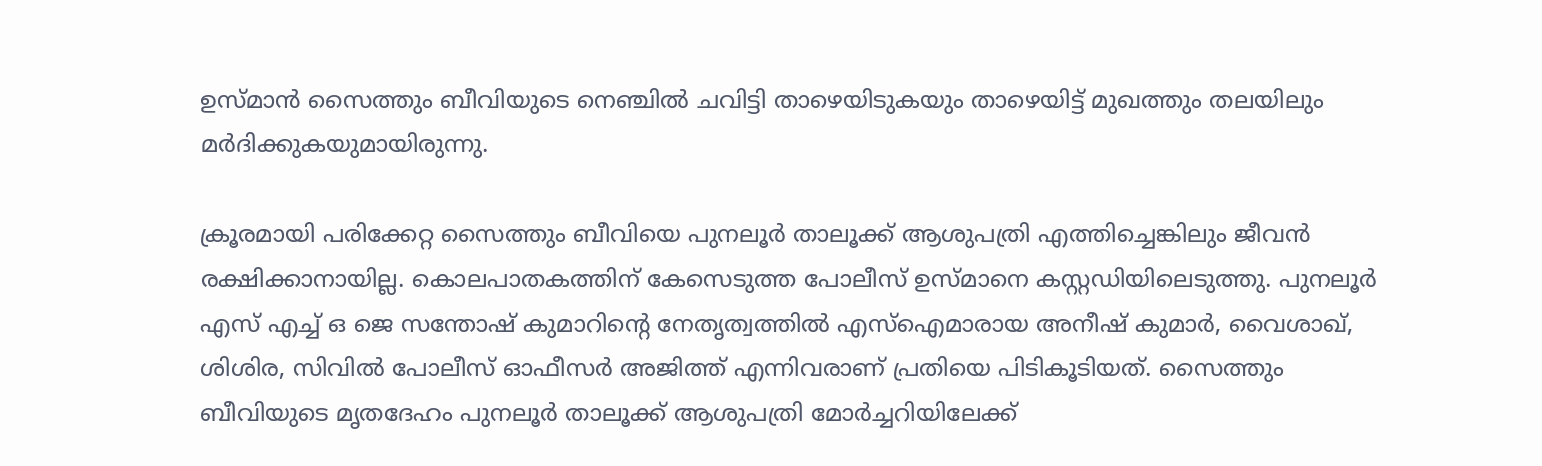ഉസ്മാൻ സൈത്തും ബീവിയുടെ നെഞ്ചിൽ ചവിട്ടി താഴെയിടുകയും താഴെയിട്ട് മുഖത്തും തലയിലും മർദിക്കുകയുമായിരുന്നു.

ക്രൂരമായി പരിക്കേറ്റ സൈത്തും ബീവിയെ പുനലൂർ താലൂക്ക് ആശുപത്രി എത്തിച്ചെങ്കിലും ജീവൻ രക്ഷിക്കാനായില്ല. കൊലപാതകത്തിന് കേസെടുത്ത പോലീസ് ഉസ്മാനെ കസ്റ്റഡിയിലെടുത്തു. പുനലൂർ എസ് എച്ച് ഒ ജെ സന്തോഷ് കുമാറിന്റെ നേതൃത്വത്തിൽ എസ്ഐമാരായ അനീഷ് കുമാർ, വൈശാഖ്, ശിശിര, സിവിൽ പോലീസ് ഓഫീസർ അജിത്ത് എന്നിവരാണ് പ്രതിയെ പിടികൂടിയത്. സൈത്തും ബീവിയുടെ മൃതദേഹം പുനലൂർ താലൂക്ക് ആശുപത്രി മോർച്ചറിയിലേക്ക്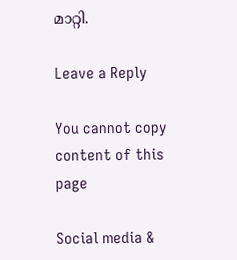മാറ്റി.

Leave a Reply

You cannot copy content of this page

Social media &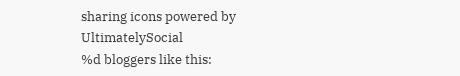sharing icons powered by UltimatelySocial
%d bloggers like this: